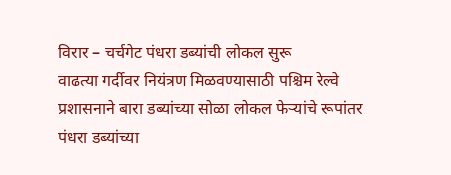विरार – चर्चगेट पंधरा डब्यांची लोकल सुरू
वाढत्या गर्दीवर नियंत्रण मिळवण्यासाठी पश्चिम रेल्वे प्रशासनाने बारा डब्यांच्या सोळा लोकल फेऱ्यांचे रूपांतर पंधरा डब्यांच्या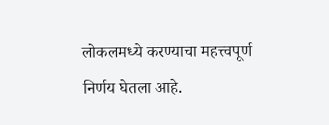लोकलमध्ये करण्याचा महत्त्वपूर्ण निर्णय घेतला आहे.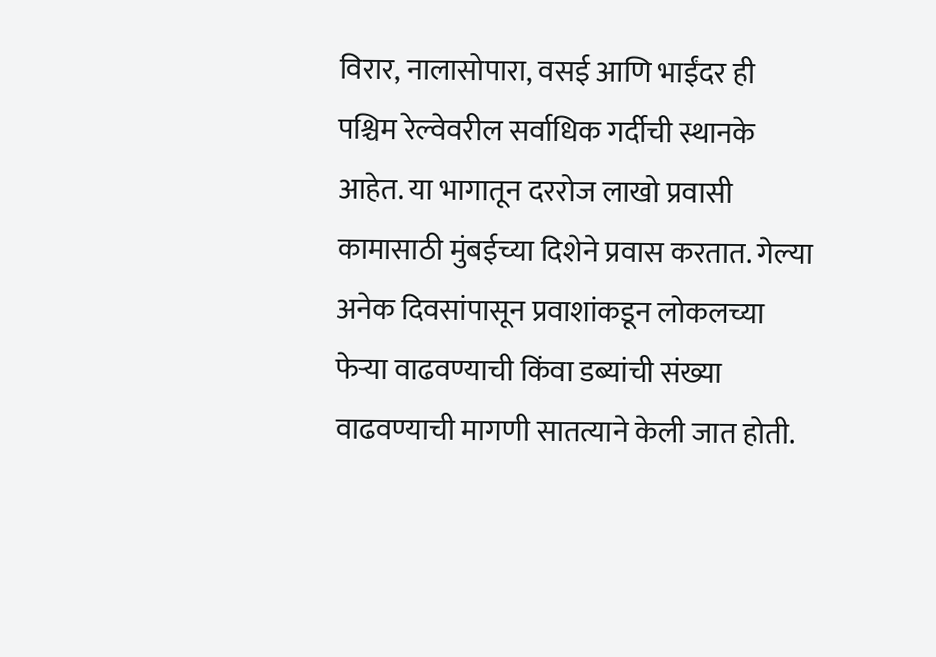विरार, नालासोपारा, वसई आणि भाईंदर ही पश्चिम रेल्वेवरील सर्वाधिक गर्दीची स्थानके आहेत. या भागातून दररोज लाखो प्रवासी कामासाठी मुंबईच्या दिशेने प्रवास करतात. गेल्या अनेक दिवसांपासून प्रवाशांकडून लोकलच्या फेऱ्या वाढवण्याची किंवा डब्यांची संख्या वाढवण्याची मागणी सातत्याने केली जात होती.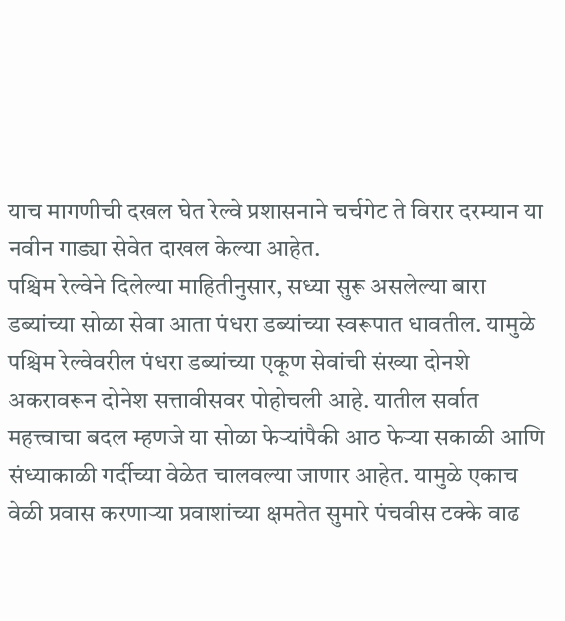याच मागणीची दखल घेत रेल्वे प्रशासनाने चर्चगेट ते विरार दरम्यान या नवीन गाड्या सेवेत दाखल केल्या आहेत.
पश्चिम रेल्वेने दिलेल्या माहितीनुसार, सध्या सुरू असलेल्या बारा डब्यांच्या सोळा सेवा आता पंधरा डब्यांच्या स्वरूपात धावतील. यामुळे पश्चिम रेल्वेवरील पंधरा डब्यांच्या एकूण सेवांची संख्या दोनशे अकरावरून दोनेश सत्तावीसवर पोहोचली आहे. यातील सर्वात महत्त्वाचा बदल म्हणजे या सोळा फेऱ्यांपैकी आठ फेऱ्या सकाळी आणि संध्याकाळी गर्दीच्या वेळेत चालवल्या जाणार आहेत. यामुळे एकाच वेळी प्रवास करणाऱ्या प्रवाशांच्या क्षमतेत सुमारे पंचवीस टक्के वाढ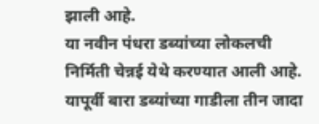झाली आहे.
या नवीन पंधरा डब्यांच्या लोकलची निर्मिती चेन्नई येथे करण्यात आली आहे. यापूर्वी बारा डब्यांच्या गाडीला तीन जादा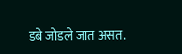डबे जोडले जात असत.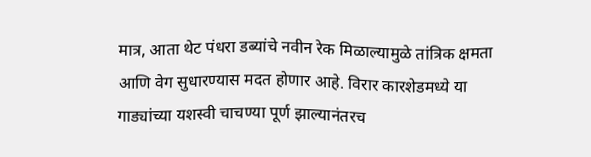मात्र, आता थेट पंधरा डब्यांचे नवीन रेक मिळाल्यामुळे तांत्रिक क्षमता आणि वेग सुधारण्यास मदत होणार आहे. विरार कारशेडमध्ये या गाड्यांच्या यशस्वी चाचण्या पूर्ण झाल्यानंतरच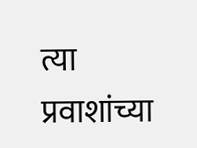त्या प्रवाशांच्या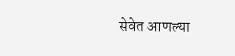सेवेत आणल्या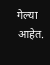गेल्या आहेत.